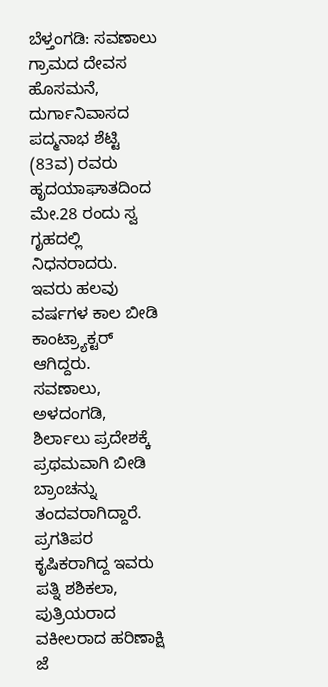ಬೆಳ್ತಂಗಡಿ: ಸವಣಾಲು ಗ್ರಾಮದ ದೇವಸ ಹೊಸಮನೆ, ದುರ್ಗಾನಿವಾಸದ ಪದ್ಮನಾಭ ಶೆಟ್ಟಿ (83ವ) ರವರು ಹೃದಯಾಘಾತದಿಂದ ಮೇ.28 ರಂದು ಸ್ವ ಗೃಹದಲ್ಲಿ ನಿಧನರಾದರು.
ಇವರು ಹಲವು ವರ್ಷಗಳ ಕಾಲ ಬೀಡಿ ಕಾಂಟ್ರ್ಯಾಕ್ಟರ್ ಆಗಿದ್ದರು. ಸವಣಾಲು, ಅಳದಂಗಡಿ, ಶಿರ್ಲಾಲು ಪ್ರದೇಶಕ್ಕೆ ಪ್ರಥಮವಾಗಿ ಬೀಡಿ ಬ್ರಾಂಚನ್ನು ತಂದವರಾಗಿದ್ದಾರೆ. ಪ್ರಗತಿಪರ ಕೃಷಿಕರಾಗಿದ್ದ ಇವರು ಪತ್ನಿ ಶಶಿಕಲಾ, ಪುತ್ರಿಯರಾದ ವಕೀಲರಾದ ಹರಿಣಾಕ್ಷಿ ಜೆ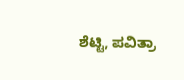ಶೆಟ್ಟಿ, ಪವಿತ್ರಾ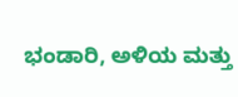ಭಂಡಾರಿ, ಅಳಿಯ ಮತ್ತು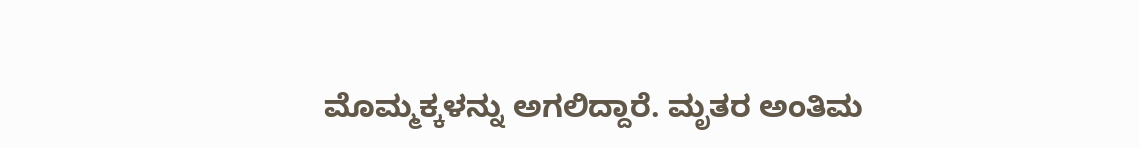ಮೊಮ್ಮಕ್ಕಳನ್ನು ಅಗಲಿದ್ದಾರೆ. ಮೃತರ ಅಂತಿಮ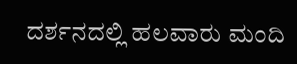ದರ್ಶನದಲ್ಲಿ ಹಲವಾರು ಮಂದಿ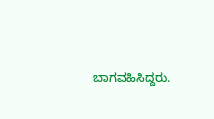ಬಾಗವಹಿಸಿದ್ದರು.